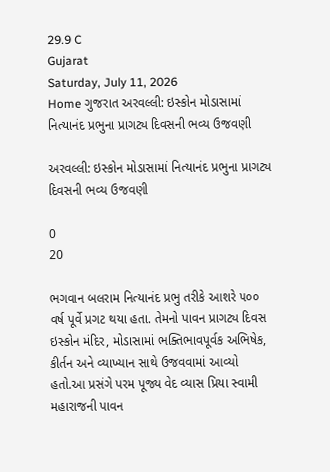29.9 C
Gujarat
Saturday, July 11, 2026
Home ગુજરાત અરવલ્લી: ઇસ્કોન મોડાસામાં નિત્યાનંદ પ્રભુના પ્રાગટ્ય દિવસની ભવ્ય ઉજવણી

અરવલ્લી: ઇસ્કોન મોડાસામાં નિત્યાનંદ પ્રભુના પ્રાગટ્ય દિવસની ભવ્ય ઉજવણી

0
20

ભગવાન બલરામ નિત્યાનંદ પ્રભુ તરીકે આશરે ૫૦૦ વર્ષ પૂર્વે પ્રગટ થયા હતા. તેમનો પાવન પ્રાગટ્ય દિવસ ઇસ્કોન મંદિર, મોડાસામાં ભક્તિભાવપૂર્વક અભિષેક, કીર્તન અને વ્યાખ્યાન સાથે ઉજવવામાં આવ્યો હતો.આ પ્રસંગે પરમ પૂજ્ય વેદ વ્યાસ પ્રિયા સ્વામી મહારાજની પાવન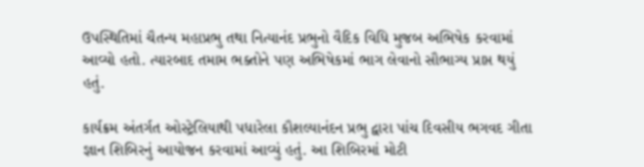ઉપસ્થિતિમાં ચૈતન્ય મહાપ્રભુ તથા નિત્યાનંદ પ્રભુનો વૈદિક વિધિ મુજબ અભિષેક કરવામાં આવ્યો હતો. ત્યારબાદ તમામ ભક્તોને પણ અભિષેકમાં ભાગ લેવાનો સૌભાગ્ય પ્રાપ્ત થયું હતું.

કાર્યક્રમ અંતર્ગત ઓસ્ટ્રેલિયાથી પધારેલા કૌશલ્યાનંદન પ્રભુ દ્વારા પાંચ દિવસીય ભગવદ ગીતા જ્ઞાન શિબિરનું આયોજન કરવામાં આવ્યું હતું. આ શિબિરમાં મોટી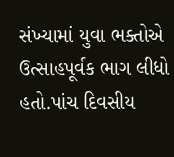સંખ્યામાં યુવા ભક્તોએ ઉત્સાહપૂર્વક ભાગ લીધો હતો.પાંચ દિવસીય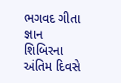ભગવદ ગીતા જ્ઞાન શિબિરના અંતિમ દિવસે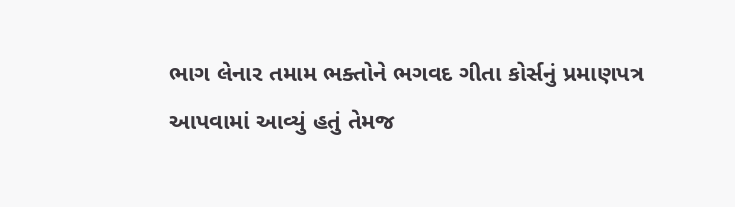ભાગ લેનાર તમામ ભક્તોને ભગવદ ગીતા કોર્સનું પ્રમાણપત્ર આપવામાં આવ્યું હતું તેમજ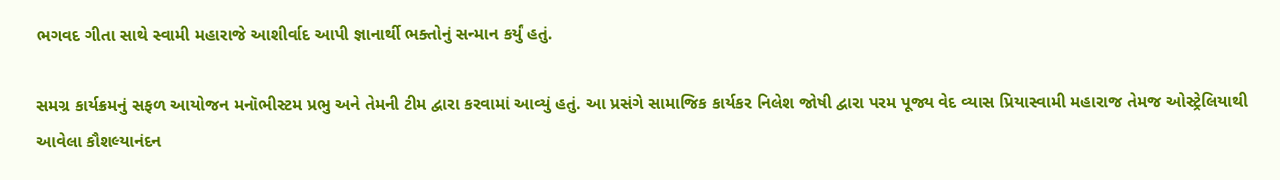ભગવદ ગીતા સાથે સ્વામી મહારાજે આશીર્વાદ આપી જ્ઞાનાર્થી ભક્તોનું સન્માન કર્યું હતું.

સમગ્ર કાર્યક્રમનું સફળ આયોજન મનૉભીસ્ટમ પ્રભુ અને તેમની ટીમ દ્વારા કરવામાં આવ્યું હતું. આ પ્રસંગે સામાજિક કાર્યકર નિલેશ જોષી દ્વારા પરમ પૂજ્ય વેદ વ્યાસ પ્રિયાસ્વામી મહારાજ તેમજ ઓસ્ટ્રેલિયાથી આવેલા કૌશલ્યાનંદન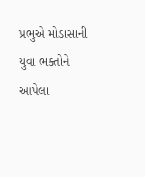પ્રભુએ મોડાસાની યુવા ભક્તોને આપેલા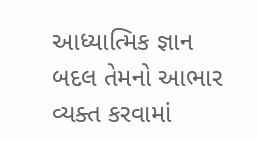આધ્યાત્મિક જ્ઞાન બદલ તેમનો આભાર વ્યક્ત કરવામાં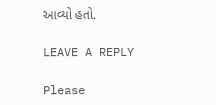આવ્યો હતો.

LEAVE A REPLY

Please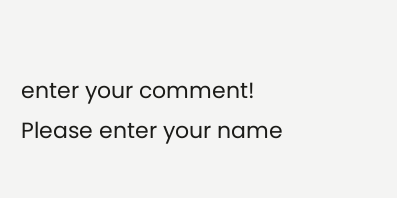enter your comment!
Please enter your name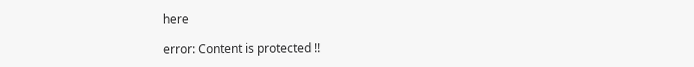here

error: Content is protected !!